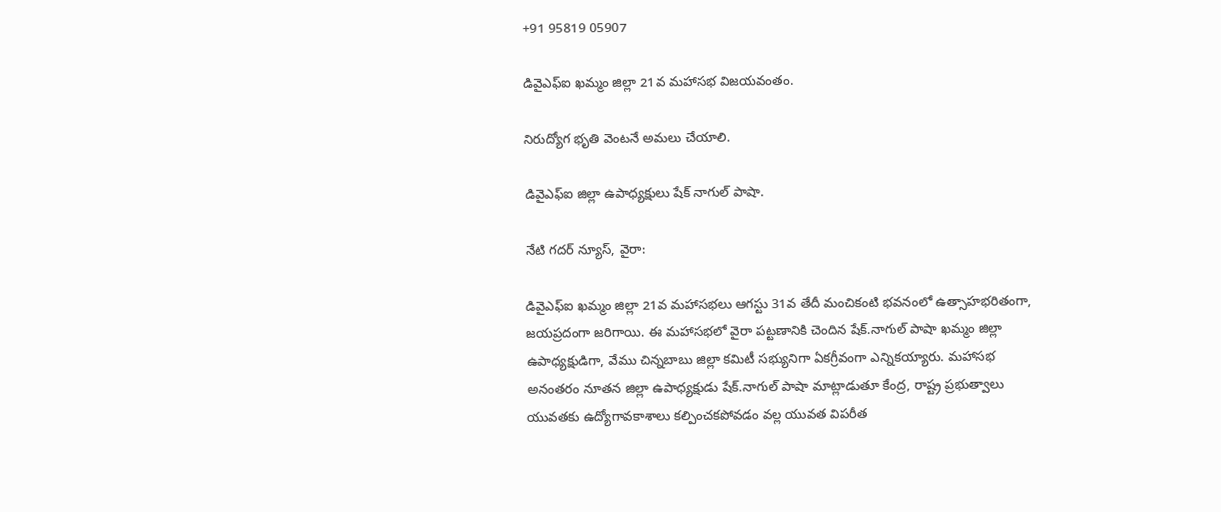+91 95819 05907

డివైఎఫ్ఐ ఖమ్మం జిల్లా 21వ మహాసభ విజయవంతం.

నిరుద్యోగ భృతి వెంటనే అమలు చేయాలి.

డివైఎఫ్ఐ జిల్లా ఉపాధ్యక్షులు షేక్ నాగుల్ పాషా.

నేటి గదర్ న్యూస్, వైరా:

డివైఎఫ్ఐ ఖమ్మం జిల్లా 21వ మహాసభలు ఆగస్టు 31వ తేదీ మంచికంటి భవనంలో ఉత్సాహభరితంగా, జయప్రదంగా జరిగాయి. ఈ మహాసభలో వైరా పట్టణానికి చెందిన షేక్.నాగుల్ పాషా ఖమ్మం జిల్లా ఉపాధ్యక్షుడిగా, వేము చిన్నబాబు జిల్లా కమిటీ సభ్యునిగా ఏకగ్రీవంగా ఎన్నికయ్యారు. మహాసభ అనంతరం నూతన జిల్లా ఉపాధ్యక్షుడు షేక్.నాగుల్ పాషా మాట్లాడుతూ కేంద్ర, రాష్ట్ర ప్రభుత్వాలు యువతకు ఉద్యోగావకాశాలు కల్పించకపోవడం వల్ల యువత విపరీత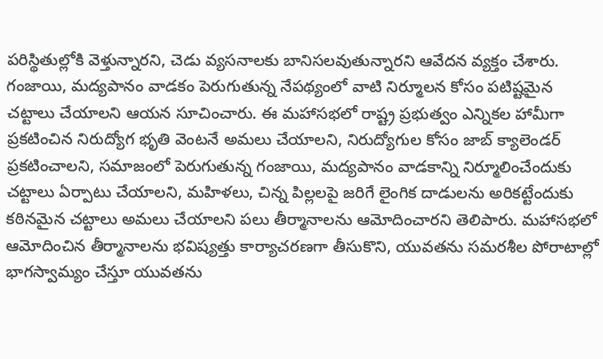పరిస్థితుల్లోకి వెళ్తున్నారని, చెడు వ్యసనాలకు బానిసలవుతున్నారని ఆవేదన వ్యక్తం చేశారు. గంజాయి, మద్యపానం వాడకం పెరుగుతున్న నేపథ్యంలో వాటి నిర్మూలన కోసం పటిష్టమైన చట్టాలు చేయాలని ఆయన సూచించారు. ఈ మహాసభలో రాష్ట్ర ప్రభుత్వం ఎన్నికల హామీగా ప్రకటించిన నిరుద్యోగ భృతి వెంటనే అమలు చేయాలని, నిరుద్యోగుల కోసం జాబ్ క్యాలెండర్ ప్రకటించాలని, సమాజంలో పెరుగుతున్న గంజాయి, మద్యపానం వాడకాన్ని నిర్మూలించేందుకు చట్టాలు ఏర్పాటు చేయాలని, మహిళలు, చిన్న పిల్లలపై జరిగే లైంగిక దాడులను అరికట్టేందుకు కఠినమైన చట్టాలు అమలు చేయాలని పలు తీర్మానాలను ఆమోదించారని తెలిపారు. మహాసభలో ఆమోదించిన తీర్మానాలను భవిష్యత్తు కార్యాచరణగా తీసుకొని, యువతను సమరశీల పోరాటాల్లో భాగస్వామ్యం చేస్తూ యువతను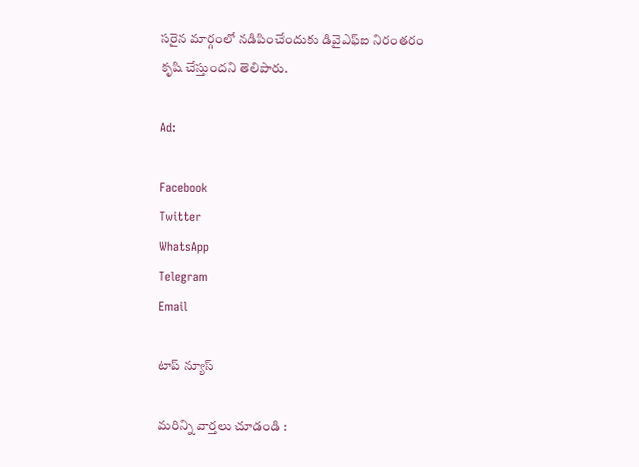సరైన మార్గంలో నడిపించేందుకు డివైఎఫ్ఐ నిరంతరం కృషి చేస్తుందని తెలిపారు.

Ad:

Facebook
Twitter
WhatsApp
Telegram
Email

టాప్ న్యూస్

మరిన్ని వార్తలు చూడండి :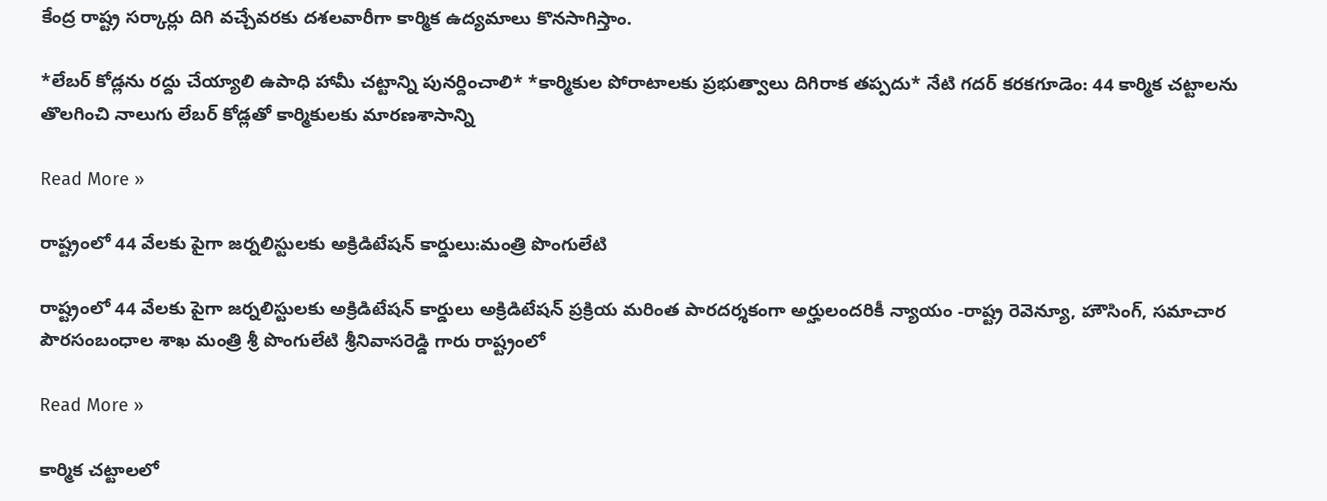కేంద్ర రాష్ట్ర సర్కార్లు దిగి వచ్చేవరకు దశలవారీగా కార్మిక ఉద్యమాలు కొనసాగిస్తాం.

*లేబర్ కోడ్లను రద్దు చేయ్యాలి ఉపాధి హామీ చట్టాన్ని పునర్దించాలి* *కార్మికుల పోరాటాలకు ప్రభుత్వాలు దిగిరాక తప్పదు* నేటి గదర్‌ కరకగూడెం: 44 కార్మిక చట్టాలను తొలగించి నాలుగు లేబర్ కోడ్లతో కార్మికులకు మారణశాసాన్ని

Read More »

రాష్ట్రంలో 44 వేలకు పైగా జర్నలిస్టులకు అక్రిడిటేషన్ కార్డులు:మంత్రి పొంగులేటి

రాష్ట్రంలో 44 వేలకు పైగా జర్నలిస్టులకు అక్రిడిటేషన్ కార్డులు అక్రిడిటేషన్ ప్రక్రియ మరింత పారదర్శకంగా‍ ‍అర్హులందరికీ న్యాయం -రాష్ట్ర రెవెన్యూ, హౌసింగ్, సమాచార పౌరసంబంధాల శాఖ మంత్రి శ్రీ పొంగులేటి శ్రీనివాసరెడ్డి గారు రాష్ట్రంలో

Read More »

కార్మిక చట్టాలలో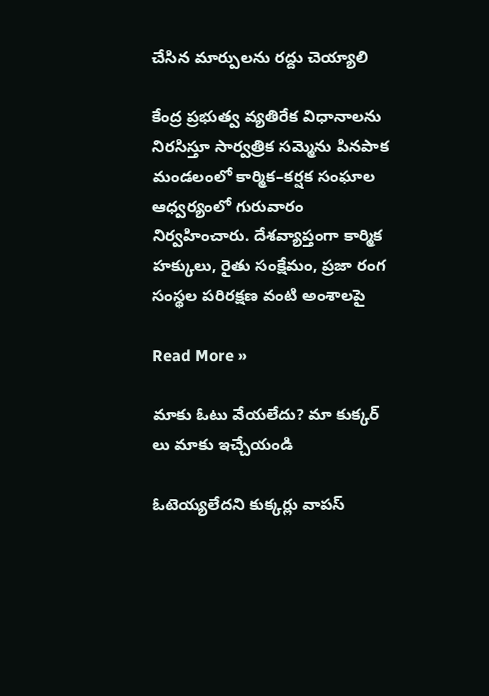చేసిన మార్పులను రద్దు చెయ్యాలి

కేంద్ర ప్రభుత్వ వ్యతిరేక విధానాలను నిరసిస్తూ సార్వత్రిక సమ్మెను పినపాక మండలంలో కార్మిక–కర్షక సంఘాల ఆధ్వర్యంలో గురువారం నిర్వహించారు. దేశవ్యాప్తంగా కార్మిక హక్కులు, రైతు సంక్షేమం, ప్రజా రంగ సంస్థల పరిరక్షణ వంటి అంశాలపై

Read More »

మాకు ఓటు వేయలేదు? మా కుక్కర్ లు మాకు ఇచ్చేయండి

ఓటెయ్యలేదని కుక్కర్లు వాపస్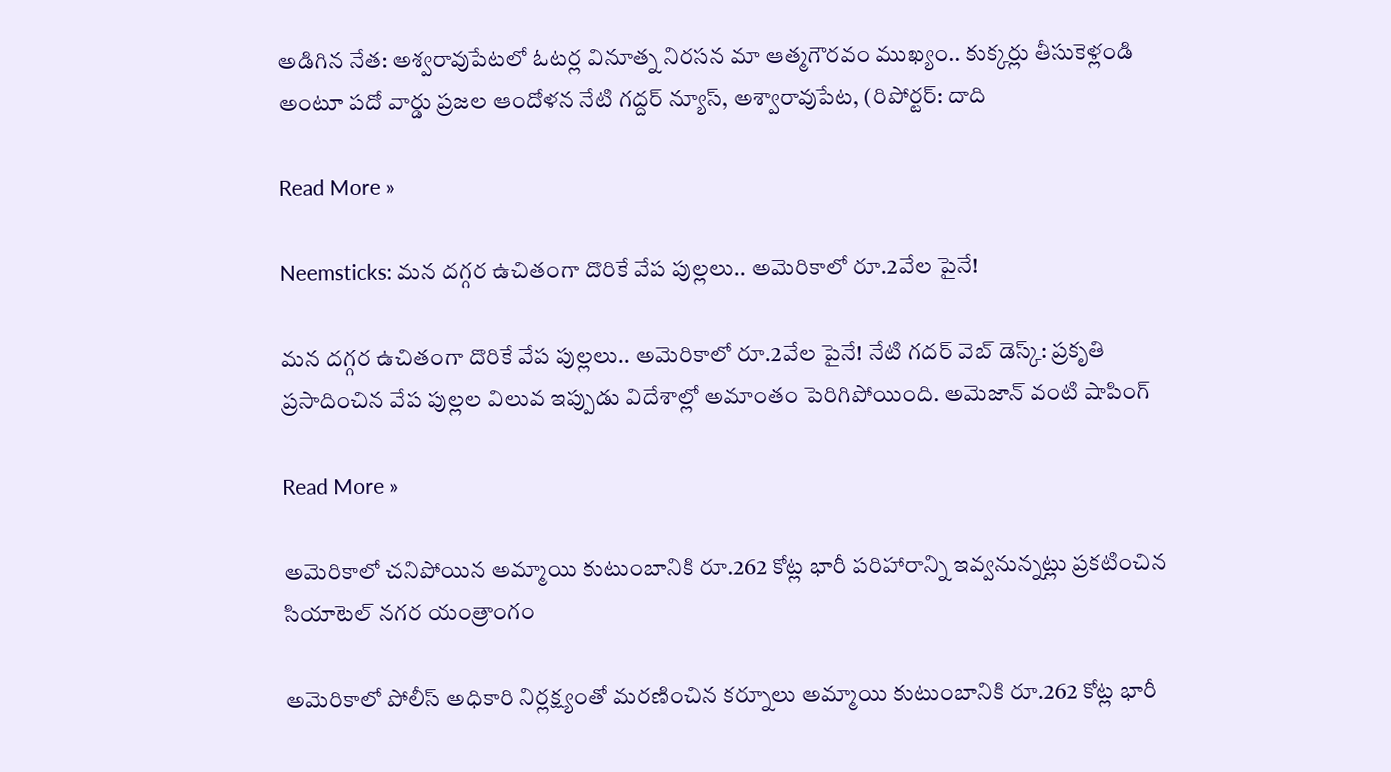అడిగిన నేత: అశ్వరావుపేటలో ఓటర్ల వినూత్న నిరసన మా ఆత్మగౌరవం ముఖ్యం.. కుక్కర్లు తీసుకెళ్లండి అంటూ పదో వార్డు ప్రజల ఆందోళన నేటి గద్దర్ న్యూస్, అశ్వారావుపేట, (రిపోర్టర్: దాది

Read More »

Neemsticks: మన దగ్గర ఉచితంగా దొరికే వేప పుల్లలు.. అమెరికాలో రూ.2వేల పైనే!

మన దగ్గర ఉచితంగా దొరికే వేప పుల్లలు.. అమెరికాలో రూ.2వేల పైనే! నేటి గదర్ వెబ్ డెస్క్: ప్రకృతి ప్రసాదించిన వేప పుల్లల విలువ ఇప్పుడు విదేశాల్లో అమాంతం పెరిగిపోయింది. అమెజాన్ వంటి షాపింగ్

Read More »

అమెరికాలో చనిపోయిన అమ్మాయి కుటుంబానికి రూ.262 కోట్ల భారీ పరిహారాన్ని ఇవ్వనున్నట్లు ప్రకటించిన సియాటెల్ నగర యంత్రాంగం

అమెరికాలో పోలీస్ అధికారి నిర్లక్ష్యంతో మరణించిన కర్నూలు అమ్మాయి కుటుంబానికి రూ.262 కోట్ల భారీ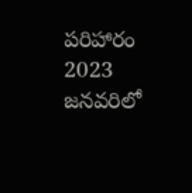పరిహారం 2023 జనవరిలో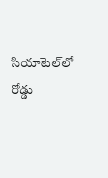సియాటెల్‌లో రోడ్డు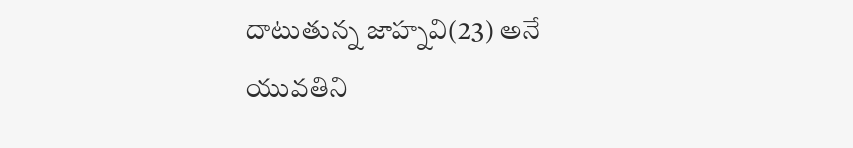దాటుతున్న జాహ్నవి(23) అనే యువతిని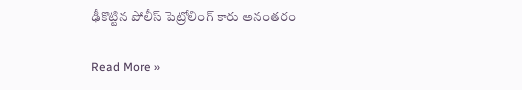ఢీకొట్టిన పోలీస్ పెట్రోలింగ్ కారు అనంతరం

Read More »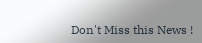Don't Miss this News !